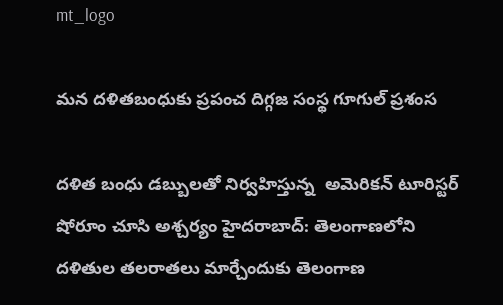mt_logo

మ‌న ద‌ళిత‌బంధుకు ప్ర‌పంచ దిగ్గ‌జ సంస్థ గూగుల్ ప్ర‌శంస‌

ద‌ళిత బంధు డ‌బ్బుల‌తో నిర్వ‌హిస్తున్న  అమెరిక‌న్ టూరిస్టర్ షోరూం చూసి అశ్చ‌ర్యం హైద‌రాబాద్‌: తెలంగాణ‌లోని ద‌ళితుల త‌ల‌రాత‌లు మార్చేందుకు తెలంగాణ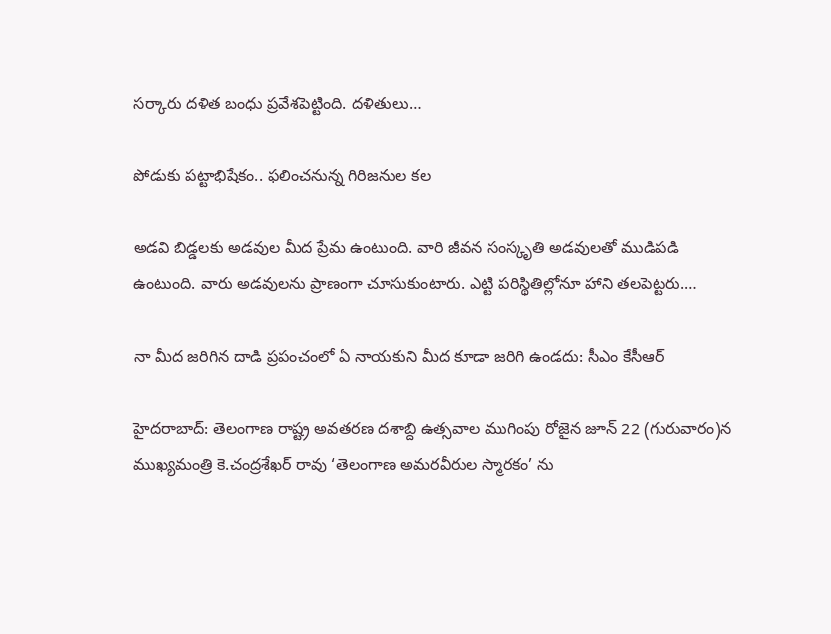స‌ర్కారు ద‌ళిత బంధు ప్ర‌వేశ‌పెట్టింది. ద‌ళితులు…

పోడుకు ప‌ట్టాభిషేకం.. ఫలించనున్న గిరిజనుల కల

అడవి బిడ్డలకు అడవుల మీద ప్రేమ ఉంటుంది. వారి జీవన సంస్కృతి అడవులతో ముడిపడి ఉంటుంది. వారు అడవులను ప్రాణంగా చూసుకుంటారు. ఎట్టి పరిస్థితిల్లోనూ హాని తలపెట్టరు.…

నా మీద జరిగిన దాడి ప్రపంచంలో ఏ నాయకుని మీద కూడా జరిగి ఉండదు: సీఎం కేసీఆర్

హైదరాబాద్: తెలంగాణ రాష్ట్ర అవతరణ దశాబ్ది ఉత్సవాల ముగింపు రోజైన జూన్ 22 (గురువారం)న ముఖ్యమంత్రి కె.చంద్రశేఖర్ రావు ‘తెలంగాణ అమరవీరుల స్మారకం’ ను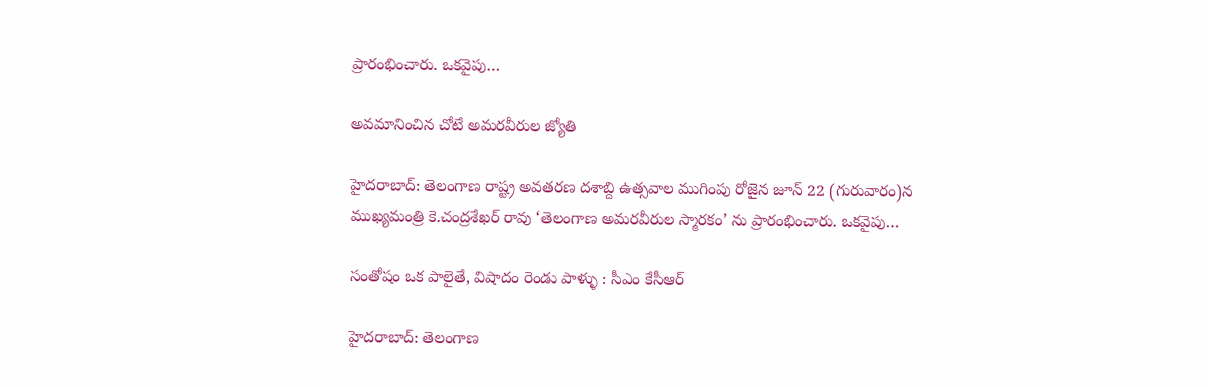ప్రారంభించారు. ఒకవైపు…

అవమానించిన చోటే అమరవీరుల జ్యోతి

హైదరాబాద్: తెలంగాణ రాష్ట్ర అవతరణ దశాబ్ది ఉత్సవాల ముగింపు రోజైన జూన్ 22 (గురువారం)న ముఖ్యమంత్రి కె.చంద్రశేఖర్ రావు ‘తెలంగాణ అమరవీరుల స్మారకం’ ను ప్రారంభించారు. ఒకవైపు…

సంతోషం ఒక పాలైతే, విషాదం రెండు పాళ్ళు : సీఎం కేసీఆర్

హైదరాబాద్: తెలంగాణ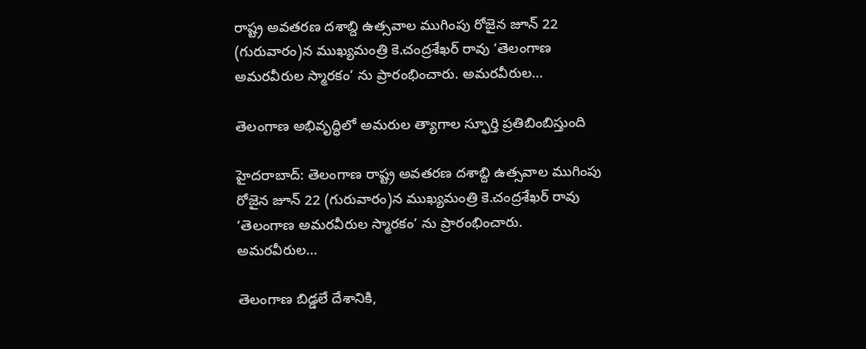రాష్ట్ర అవతరణ దశాబ్ది ఉత్సవాల ముగింపు రోజైన జూన్ 22 (గురువారం)న ముఖ్యమంత్రి కె.చంద్రశేఖర్ రావు ‘తెలంగాణ అమరవీరుల స్మారకం’ ను ప్రారంభించారు. అమరవీరుల…

తెలంగాణ అభివృద్ధిలో అమరుల త్యాగాల స్ఫూర్తి ప్రతిబింబిస్తుంది

హైదరాబాద్: తెలంగాణ రాష్ట్ర అవతరణ దశాబ్ది ఉత్సవాల ముగింపు రోజైన జూన్ 22 (గురువారం)న ముఖ్యమంత్రి కె.చంద్రశేఖర్ రావు ‘తెలంగాణ అమరవీరుల స్మారకం’ ను ప్రారంభించారు. అమరవీరుల…

తెలంగాణ బిడ్డలే దేశానికి,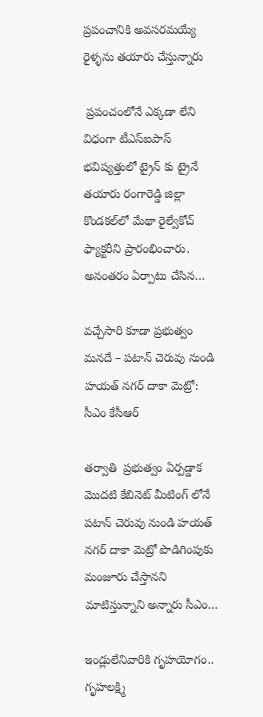ప్రపంచానికి అవసరమయ్యే రైళ్ళను తయారు చేస్తున్నారు

 ప్రపంచంలోనే ఎక్కడా లేని విధంగా టీఎస్ఐపాస్  భవిష్యత్తులో ట్రైన్ కు ట్రైనే తయారు రంగారెడ్డి జిల్లా కొండకల్‌లో మేథా రైల్వేకోచ్‌ ఫ్యాక్టరీని ప్రారంభించారు. అనంతరం ఏర్పాటు చేసిన…

వచ్చేసారి కూడా ప్రభుత్వం మనదే – పటాన్ చెరువు నుండి హయత్ నగర్ దాకా మెట్రో: సీఎం కేసీఆర్

తర్వాతి  ప్రభుత్వం ఏర్పడ్డాక మొదటి కేబినెట్ మీటింగ్ లోనే పటాన్ చెరువు నుండి హయత్ నగర్ దాకా మెట్రో పొడిగింపుకు మంజూరు చేస్తానని మాటిస్తున్నాని అన్నారు సీఎం…

ఇండ్లులేనివారికి గృహ‌యోగం.. గృహ‌ల‌క్ష్మి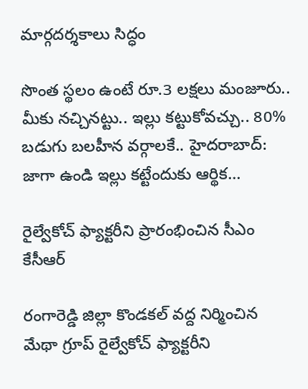మార్గ‌ద‌ర్శ‌కాలు సిద్ధం

సొంత స్థలం ఉంటే రూ.3 లక్షలు మంజూరు..  మీకు నచ్చినట్టు.. ఇల్లు కట్టుకోవచ్చు.. 80% బడుగు బలహీన వర్గాలకే.. హైద‌రాబాద్‌:  జాగా ఉండి ఇల్లు క‌ట్టేందుకు ఆర్థిక…

రైల్వేకోచ్‌ ఫ్యాక్టరీని ప్రారంభించిన సీఎం కేసీఆర్‌

రంగారెడ్డి జిల్లా కొండకల్‌ వద్ద నిర్మించిన మేథా గ్రూప్‌ రైల్వేకోచ్‌ ఫ్యాక్టరీని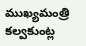ముఖ్యమంత్రి కల్వకుంట్ల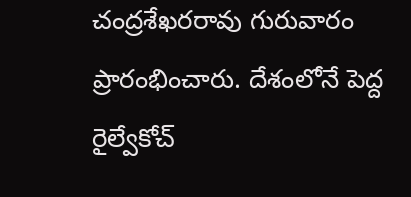చంద్రశేఖరరావు గురువారం ప్రారంభించారు. దేశంలోనే పెద్ద రైల్వేకోచ్‌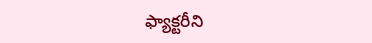ఫ్యాక్టరీని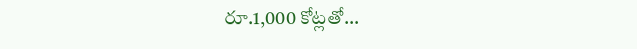రూ.1,000 కోట్లతో…